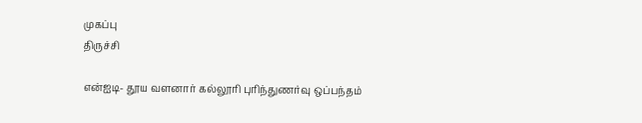முகப்பு
திருச்சி

என்ஐடி- தூய வளனார் கல்லூரி புரிந்துணர்வு ஒப்பந்தம்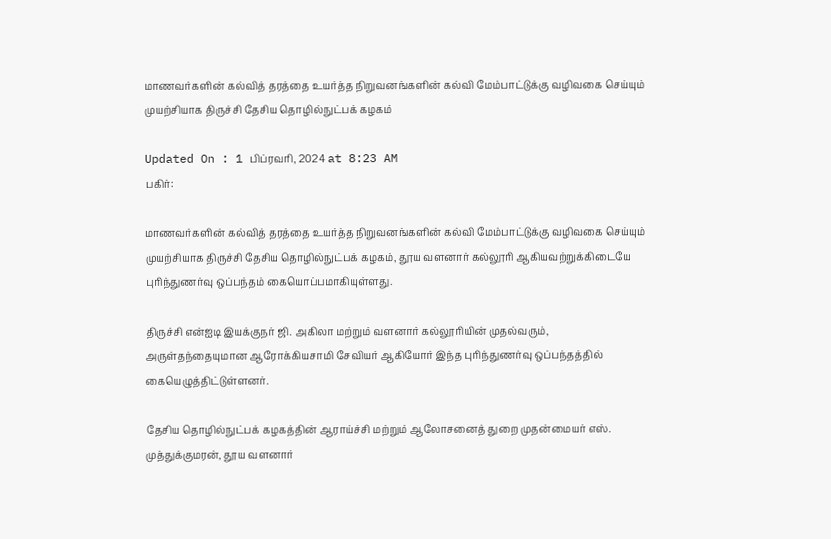மாணவர்களின் கல்வித் தரத்தை உயர்த்த நிறுவனங்களின் கல்வி மேம்பாட்டுக்கு வழிவகை செய்யும் முயற்சியாக திருச்சி தேசிய தொழில்நுட்பக் கழகம்

Updated On : 1 பிப்ரவரி, 2024 at 8:23 AM
பகிர்:

மாணவர்களின் கல்வித் தரத்தை உயர்த்த நிறுவனங்களின் கல்வி மேம்பாட்டுக்கு வழிவகை செய்யும் முயற்சியாக திருச்சி தேசிய தொழில்நுட்பக் கழகம், தூய வளனார் கல்லூரி ஆகியவற்றுக்கிடையே புரிந்துணர்வு ஒப்பந்தம் கையொப்பமாகியுள்ளது.

திருச்சி என்ஐடி இயக்குநர் ஜி. அகிலா மற்றும் வளனார் கல்லூரியின் முதல்வரும், அருள்தந்தையுமான ஆரோக்கியசாமி சேவியர் ஆகியோர் இந்த புரிந்துணர்வு ஒப்பந்தத்தில் கையெழுத்திட்டுள்ளனர்.

தேசிய தொழில்நுட்பக் கழகத்தின் ஆராய்ச்சி மற்றும் ஆலோசனைத் துறை முதன்மையர் எஸ். முத்துக்குமரன், தூய வளனார்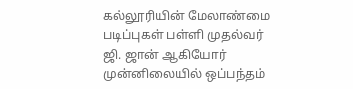கல்லூரியின் மேலாண்மை படிப்புகள் பள்ளி முதல்வர் ஜி. ஜான் ஆகியோர் முன்னிலையில் ஒப்பந்தம்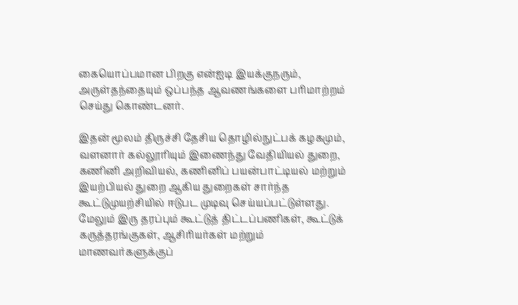கையொப்பமான பிறகு என்ஐடி இயக்குநரும், அருள்தந்தையும் ஒப்பந்த ஆவணங்களை பரிமாற்றம் செய்து கொண்டனர்.

இதன் மூலம் திருச்சி தேசிய தொழில்நுட்பக் கழகமும், வளனார் கல்லூரியும் இணைந்து வேதியியல் துறை, கணினி அறிவியல், கணினிப் பயன்பாட்டியல் மற்றும் இயற்பியல் துறை ஆகிய துறைகள் சார்ந்த கூட்டுமுயற்சியில் ஈடுபட முடிவு செய்யப்பட்டுள்ளது. மேலும் இரு தரப்பும் கூட்டுத் திட்டப்பணிகள், கூட்டுக் கருத்தரங்குகள், ஆசிரியர்கள் மற்றும் மாணவர்களுக்குப்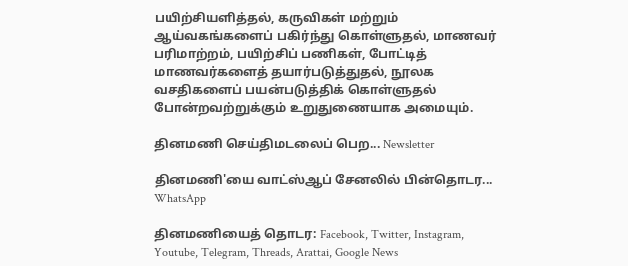பயிற்சியளித்தல், கருவிகள் மற்றும் ஆய்வகங்களைப் பகிர்ந்து கொள்ளுதல், மாணவர் பரிமாற்றம், பயிற்சிப் பணிகள், போட்டித் மாணவர்களைத் தயார்படுத்துதல், நூலக வசதிகளைப் பயன்படுத்திக் கொள்ளுதல் போன்றவற்றுக்கும் உறுதுணையாக அமையும்.

தினமணி செய்திமடலைப் பெற... Newsletter

தினமணி'யை வாட்ஸ்ஆப் சேனலில் பின்தொடர... WhatsApp

தினமணியைத் தொடர: Facebook, Twitter, Instagram, Youtube, Telegram, Threads, Arattai, Google News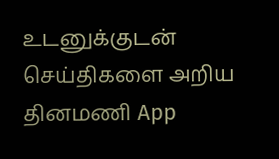உடனுக்குடன் செய்திகளை அறிய தினமணி App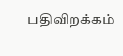பதிவிறக்கம்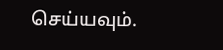செய்யவும்.